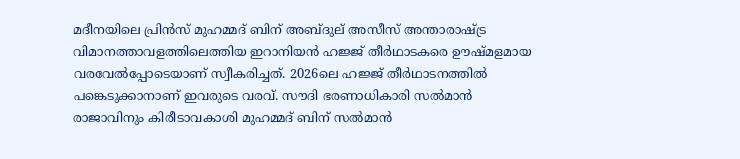മദീനയിലെ പ്രിൻസ് മുഹമ്മദ് ബിന് അബ്ദുല് അസീസ് അന്താരാഷ്ട്ര വിമാനത്താവളത്തിലെത്തിയ ഇറാനിയൻ ഹജ്ജ് തീര്‍ഥാടകരെ ഊഷ്മളമായ വരവേല്‍പ്പോടെയാണ് സ്വീകരിച്ചത്. 2026ലെ ഹജ്ജ് തീര്‍ഥാടനത്തില്‍ പങ്കെടുക്കാനാണ് ഇവരുടെ വരവ്. സൗദി ഭരണാധികാരി സല്‍മാന്‍ രാജാവിനും കിരീടാവകാശി മുഹമ്മദ് ബിന് സല്‍മാന്‍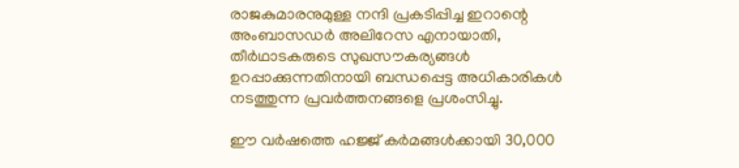രാജകുമാരനുമുള്ള നന്ദി പ്രകടിപ്പിച്ച ഇറാന്റെ അംബാസഡര്‍ അലിറേസ എനായാതി, തീര്‍ഥാടകരുടെ സുഖസൗകര്യങ്ങള്‍ ഉറപ്പാക്കുന്നതിനായി ബന്ധപ്പെട്ട അധികാരികള്‍ നടത്തുന്ന പ്രവര്‍ത്തനങ്ങളെ പ്രശംസിച്ചു.

ഈ വർഷത്തെ ഹജ്ജ് കര്‍മങ്ങള്‍ക്കായി 30,000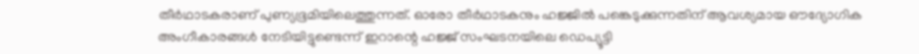തീര്‍ഥാടകരാണ് പുണ്യഭൂമിയിലെത്തുന്നത്. ഓരോ തീര്‍ഥാടകനും ഹജ്ജില്‍ പങ്കെടുക്കുന്നതിന് ആവശ്യമായ ഔദ്യോഗിക അംഗീകാരങ്ങള്‍ നേടിയിട്ടുണ്ടെന്ന് ഇറാന്റെ ഹജ്ജ് സംഘടനയിലെ ഡെപ്യൂട്ടി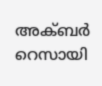അക്ബര്‍ റെസായി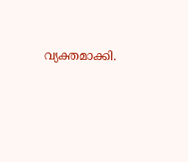വ്യക്തമാക്കി.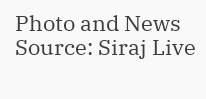Photo and News Source: Siraj Live